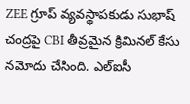ZEE గ్రూప్ వ్యవస్థాపకుడు సుభాష్ చంద్రపై CBI తీవ్రమైన క్రిమినల్ కేసు నమోదు చేసింది. ఎల్ఐసీ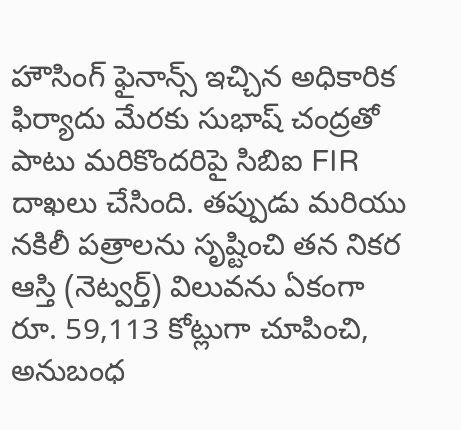హౌసింగ్ ఫైనాన్స్ ఇచ్చిన అధికారిక ఫిర్యాదు మేరకు సుభాష్ చంద్రతో పాటు మరికొందరిపై సిబిఐ FIR దాఖలు చేసింది. తప్పుడు మరియు నకిలీ పత్రాలను సృష్టించి తన నికర ఆస్తి (నెట్వర్త్) విలువను ఏకంగా రూ. 59,113 కోట్లుగా చూపించి, అనుబంధ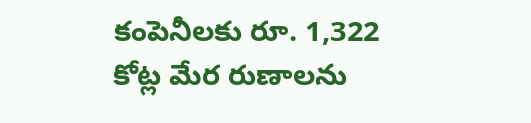కంపెనీలకు రూ. 1,322 కోట్ల మేర రుణాలను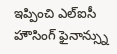ఇప్పించి ఎల్ఐసీ హౌసింగ్ ఫైనాన్స్ను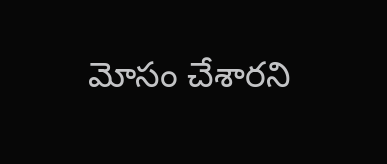మోసం చేశారని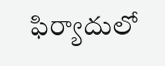ఫిర్యాదులో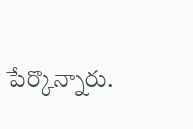పేర్కొన్నారు.